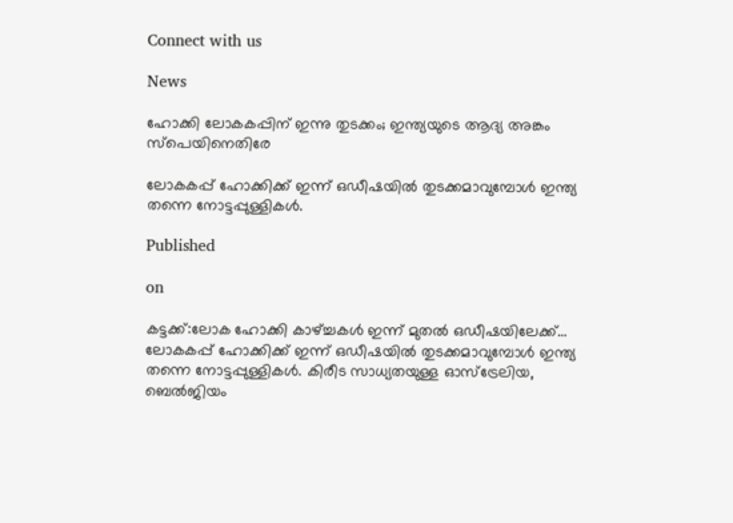Connect with us

News

ഹോക്കി ലോകകപ്പിന് ഇന്നു തുടക്കം; ഇന്ത്യയുടെ ആദ്യ അങ്കം സ്പെയിനെതിരേ

ലോകകപ്പ് ഹോക്കിക്ക് ഇന്ന് ഒഡീഷയില്‍ തുടക്കമാവുമ്പോള്‍ ഇന്ത്യ തന്നെ നോട്ടപ്പുള്ളികള്‍.

Published

on

കട്ടക്ക്:ലോക ഹോക്കി കാഴ്ച്ചകള്‍ ഇന്ന് മുതല്‍ ഒഡീഷയിലേക്ക്… ലോകകപ്പ് ഹോക്കിക്ക് ഇന്ന് ഒഡീഷയില്‍ തുടക്കമാവുമ്പോള്‍ ഇന്ത്യ തന്നെ നോട്ടപ്പുള്ളികള്‍. കിരീട സാധ്യതയുള്ള ഓസ്‌ട്രേലിയ, ബെല്‍ജിയം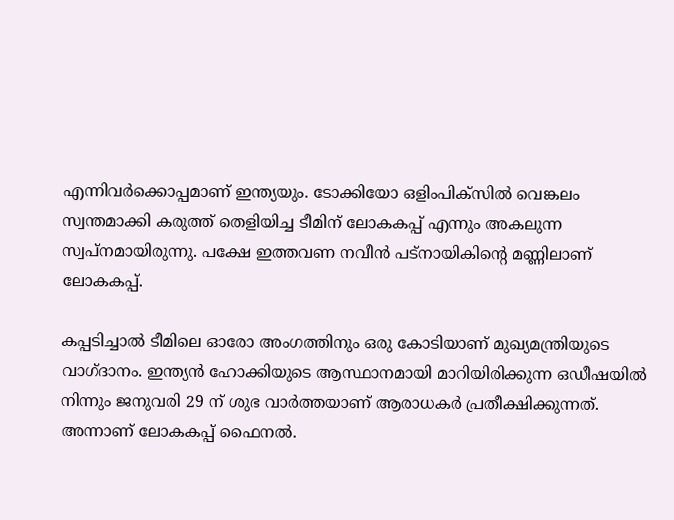എന്നിവര്‍ക്കൊപ്പമാണ് ഇന്ത്യയും. ടോക്കിയോ ഒളിംപിക്‌സില്‍ വെങ്കലം സ്വന്തമാക്കി കരുത്ത് തെളിയിച്ച ടീമിന് ലോകകപ്പ് എന്നും അകലുന്ന സ്വപ്‌നമായിരുന്നു. പക്ഷേ ഇത്തവണ നവീന്‍ പട്‌നായികിന്റെ മണ്ണിലാണ് ലോകകപ്പ്.

കപ്പടിച്ചാല്‍ ടീമിലെ ഓരോ അംഗത്തിനും ഒരു കോടിയാണ് മുഖ്യമന്ത്രിയുടെ വാഗ്ദാനം. ഇന്ത്യന്‍ ഹോക്കിയുടെ ആസ്ഥാനമായി മാറിയിരിക്കുന്ന ഒഡീഷയില്‍ നിന്നും ജനുവരി 29 ന് ശുഭ വാര്‍ത്തയാണ് ആരാധകര്‍ പ്രതീക്ഷിക്കുന്നത്. അന്നാണ് ലോകകപ്പ് ഫൈനല്‍.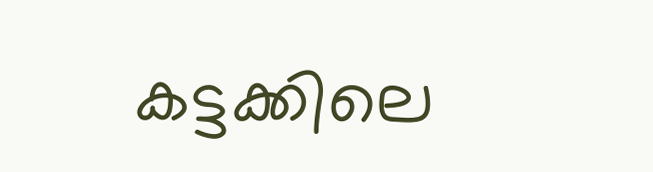കട്ടക്കിലെ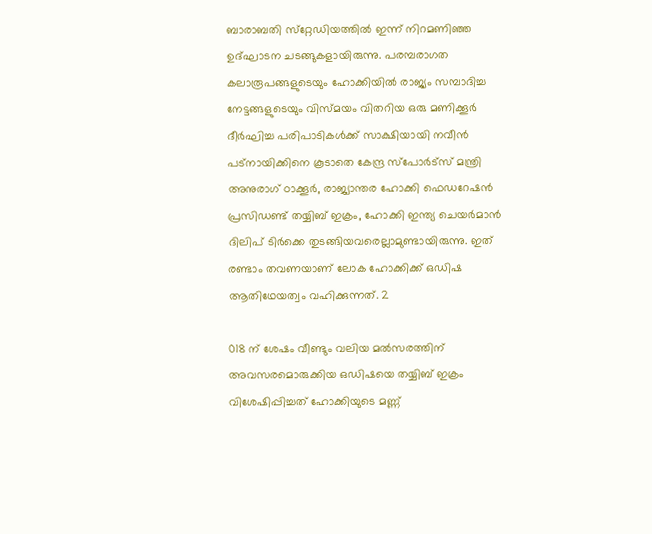ബാരാബതി സ്‌റ്റേഡിയത്തില്‍ ഇന്ന് നിറമണിഞ്ഞ ഉദ്ഘാടന ചടങ്ങുകളായിരുന്നു. പരമ്പരാഗത കലാരൂപങ്ങളുടെയും ഹോക്കിയില്‍ രാജ്യം സമ്പാദിച്ച നേട്ടങ്ങളുടെയും വിസ്മയം വിതറിയ ഒരു മണിക്കൂര്‍ ദീര്‍ഘിച്ച പരിപാടികള്‍ക്ക് സാക്ഷിയായി നവീന്‍ പട്‌നായിക്കിനെ കൂടാതെ കേന്ദ്ര സ്‌പോര്‍ട്‌സ് മന്ത്രി അനുരാഗ് ഠാക്കൂര്‍, രാജ്യാന്തര ഹോക്കി ഫെഡറേഷന്‍ പ്രസിഡണ്ട് തയ്യിബ് ഇക്രം, ഹോക്കി ഇന്ത്യ ചെയര്‍മാന്‍ ദിലിപ് ടിര്‍ക്കെ തുടങ്ങിയവരെല്ലാമുണ്ടായിരുന്നു. ഇത് രണ്ടാം തവണയാണ് ലോക ഹോക്കിക്ക് ഒഡിഷ ആതിഥേയത്വം വഹിക്കുന്നത്. 2

018 ന് ശേഷം വീണ്ടും വലിയ മല്‍സരത്തിന് അവസരമൊരുക്കിയ ഒഡിഷയെ തയ്യിബ് ഇക്രം വിശേഷിപ്പിച്ചത് ഹോക്കിയുടെ മണ്ണ്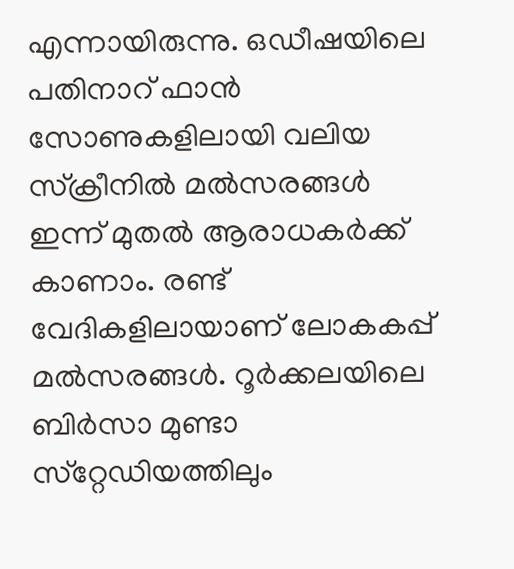എന്നായിരുന്നു. ഒഡീഷയിലെ പതിനാറ് ഫാന്‍ സോണുകളിലായി വലിയ സ്‌ക്രീനില്‍ മല്‍സരങ്ങള്‍ ഇന്ന് മുതല്‍ ആരാധകര്‍ക്ക് കാണാം. രണ്ട് വേദികളിലായാണ് ലോകകപ്പ് മല്‍സരങ്ങള്‍. റൂര്‍ക്കലയിലെ ബിര്‍സാ മുണ്ടാ സ്‌റ്റേഡിയത്തിലും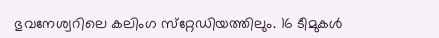ഭുവനേശ്വറിലെ കലിംഗ സ്‌റ്റേഡിയത്തിലും. 16 ടീമുകള്‍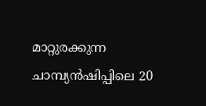മാറ്റുരക്കുന്ന ചാമ്പ്യന്‍ഷിപ്പിലെ 20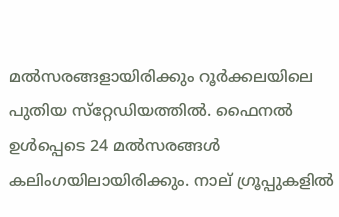മല്‍സരങ്ങളായിരിക്കും റൂര്‍ക്കലയിലെ പുതിയ സ്‌റ്റേഡിയത്തില്‍. ഫൈനല്‍ ഉള്‍പ്പെടെ 24 മല്‍സരങ്ങള്‍ കലിംഗയിലായിരിക്കും. നാല് ഗ്രൂപ്പുകളില്‍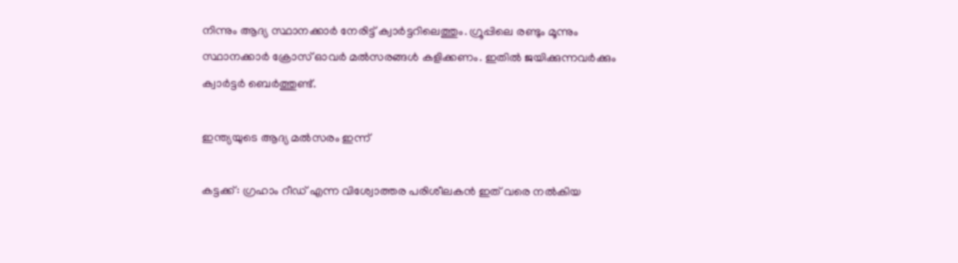നിന്നും ആദ്യ സ്ഥാനക്കാര്‍ നേരിട്ട് ക്വാര്‍ട്ടറിലെത്തും. ഗ്രൂപ്പിലെ രണ്ടും മൂന്നും സ്ഥാനക്കാര്‍ ക്രോസ് ഓവര്‍ മല്‍സരങ്ങള്‍ കളിക്കണം. ഇതില്‍ ജയിക്കുന്നവര്‍ക്കും ക്വാര്‍ട്ടര്‍ ബെര്‍ത്തുണ്ട്.

ഇന്ത്യയുടെ ആദ്യ മല്‍സരം ഇന്ന്

കട്ടക്ക്: ഗ്രഹാം റീഡ് എന്ന വിശ്വോത്തര പരിശീലകന്‍ ഇത് വരെ നല്‍കിയ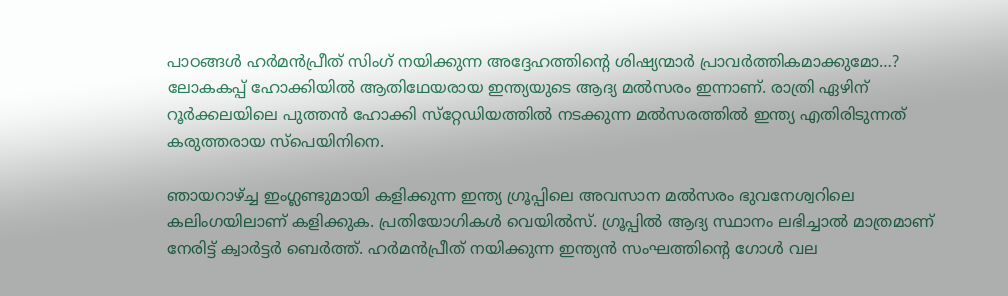പാഠങ്ങള്‍ ഹര്‍മന്‍പ്രീത് സിംഗ് നയിക്കുന്ന അദ്ദേഹത്തിന്റെ ശിഷ്യന്മാര്‍ പ്രാവര്‍ത്തികമാക്കുമോ…? ലോകകപ്പ് ഹോക്കിയില്‍ ആതിഥേയരായ ഇന്ത്യയുടെ ആദ്യ മല്‍സരം ഇന്നാണ്. രാത്രി ഏഴിന് റൂര്‍ക്കലയിലെ പുത്തന്‍ ഹോക്കി സ്‌റ്റേഡിയത്തില്‍ നടക്കുന്ന മല്‍സരത്തില്‍ ഇന്ത്യ എതിരിടുന്നത് കരുത്തരായ സ്‌പെയിനിനെ.

ഞായറാഴ്ച്ച ഇംഗ്ലണ്ടുമായി കളിക്കുന്ന ഇന്ത്യ ഗ്രൂപ്പിലെ അവസാന മല്‍സരം ഭുവനേശ്വറിലെ കലിംഗയിലാണ് കളിക്കുക. പ്രതിയോഗികള്‍ വെയില്‍സ്. ഗ്രൂപ്പില്‍ ആദ്യ സ്ഥാനം ലഭിച്ചാല്‍ മാത്രമാണ് നേരിട്ട് ക്വാര്‍ട്ടര്‍ ബെര്‍ത്ത്. ഹര്‍മന്‍പ്രീത് നയിക്കുന്ന ഇന്ത്യന്‍ സംഘത്തിന്റെ ഗോള്‍ വല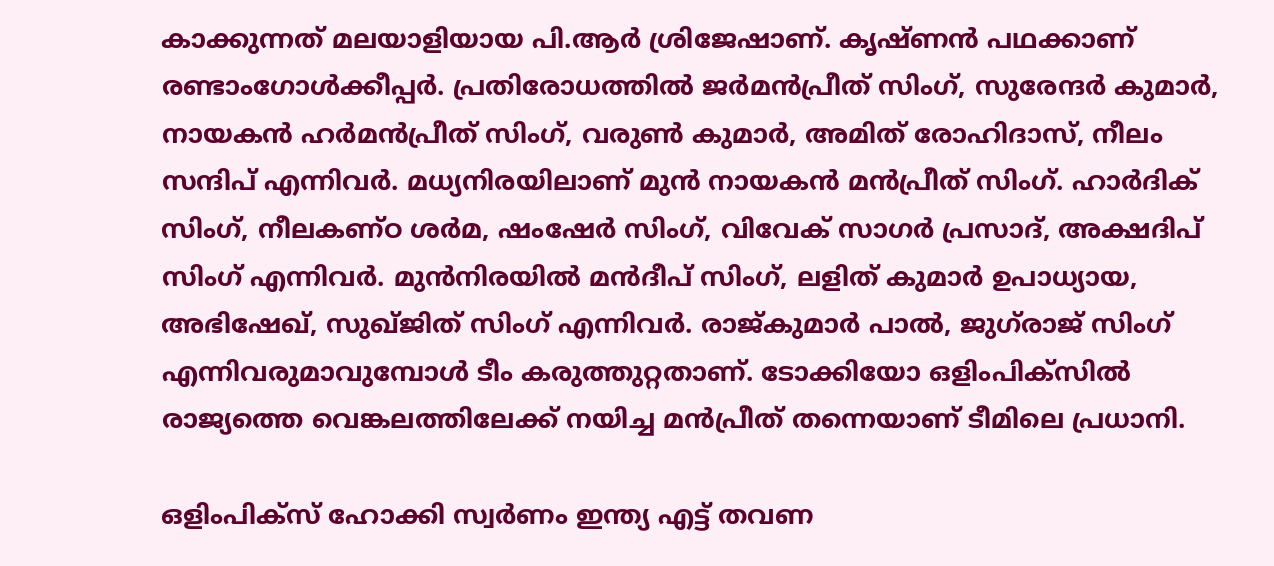കാക്കുന്നത് മലയാളിയായ പി.ആര്‍ ശ്രിജേഷാണ്. കൃഷ്ണന്‍ പഥക്കാണ് രണ്ടാംഗോള്‍ക്കീപ്പര്‍. പ്രതിരോധത്തില്‍ ജര്‍മന്‍പ്രീത് സിംഗ്, സുരേന്ദര്‍ കുമാര്‍, നായകന്‍ ഹര്‍മന്‍പ്രീത് സിംഗ്, വരുണ്‍ കുമാര്‍, അമിത് രോഹിദാസ്, നീലം സന്ദിപ് എന്നിവര്‍. മധ്യനിരയിലാണ് മുന്‍ നായകന്‍ മന്‍പ്രീത് സിംഗ്. ഹാര്‍ദിക് സിംഗ്, നീലകണ്ഠ ശര്‍മ, ഷംഷേര്‍ സിംഗ്, വിവേക് സാഗര്‍ പ്രസാദ്, അക്ഷദിപ് സിംഗ് എന്നിവര്‍. മുന്‍നിരയില്‍ മന്‍ദീപ് സിംഗ്, ലളിത് കുമാര്‍ ഉപാധ്യായ, അഭിഷേഖ്, സുഖ്ജിത് സിംഗ് എന്നിവര്‍. രാജ്കുമാര്‍ പാല്‍, ജുഗ്‌രാജ് സിംഗ് എന്നിവരുമാവുമ്പോള്‍ ടീം കരുത്തുറ്റതാണ്. ടോക്കിയോ ഒളിംപിക്‌സില്‍ രാജ്യത്തെ വെങ്കലത്തിലേക്ക് നയിച്ച മന്‍പ്രീത് തന്നെയാണ് ടീമിലെ പ്രധാനി.

ഒളിംപിക്‌സ് ഹോക്കി സ്വര്‍ണം ഇന്ത്യ എട്ട് തവണ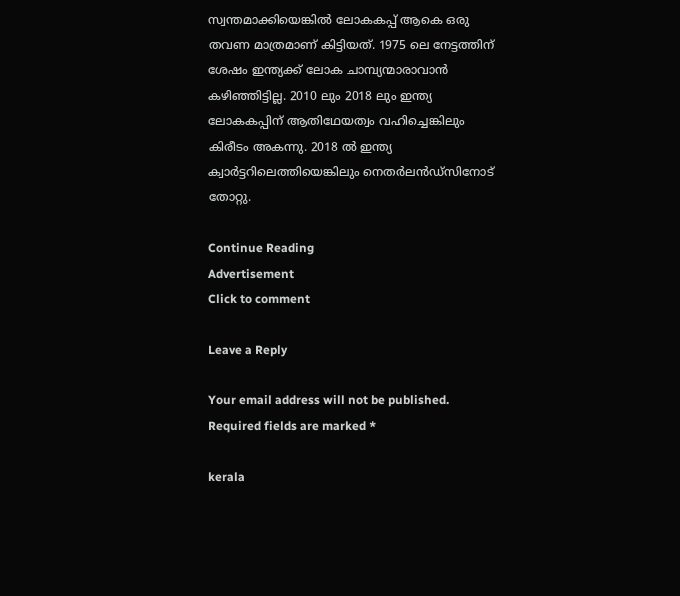സ്വന്തമാക്കിയെങ്കില്‍ ലോകകപ്പ് ആകെ ഒരു തവണ മാത്രമാണ് കിട്ടിയത്. 1975 ലെ നേട്ടത്തിന് ശേഷം ഇന്ത്യക്ക് ലോക ചാമ്പ്യന്മാരാവാന്‍ കഴിഞ്ഞിട്ടില്ല. 2010 ലും 2018 ലും ഇന്ത്യ ലോകകപ്പിന് ആതിഥേയത്വം വഹിച്ചെങ്കിലും കിരീടം അകന്നു. 2018 ല്‍ ഇന്ത്യ ക്വാര്‍ട്ടറിലെത്തിയെങ്കിലും നെതര്‍ലന്‍ഡ്‌സിനോട് തോറ്റു.

Continue Reading
Advertisement
Click to comment

Leave a Reply

Your email address will not be published. Required fields are marked *

kerala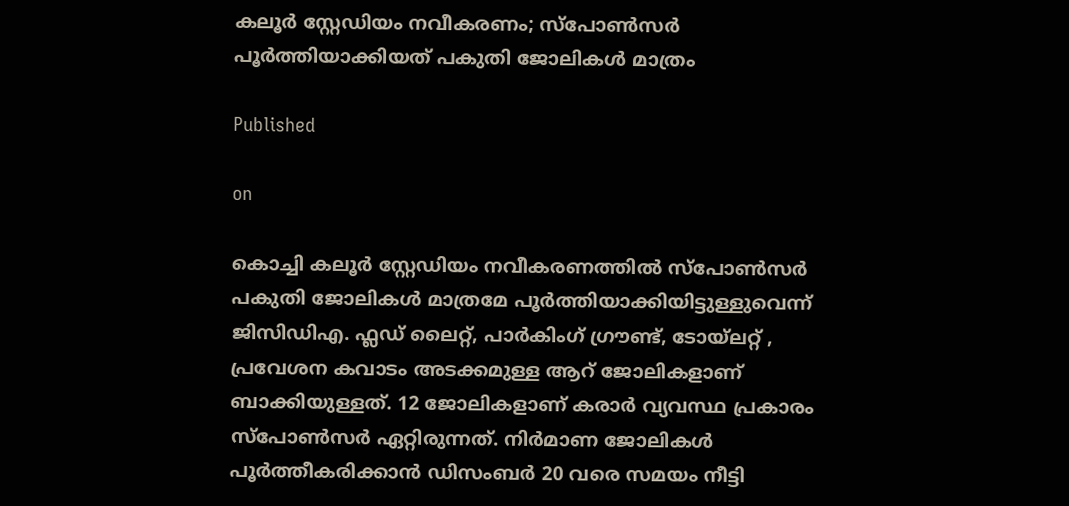കലൂർ സ്റ്റേഡിയം നവീകരണം; സ്പോൺസർ പൂർത്തിയാക്കിയത് പകുതി ജോലികൾ മാത്രം

Published

on

കൊച്ചി കലൂർ സ്റ്റേഡിയം നവീകരണത്തിൽ സ്പോൺസർ പകുതി ജോലികൾ മാത്രമേ പൂ‍ർത്തിയാക്കിയിട്ടുള്ളുവെന്ന് ജിസിഡിഎ. ഫ്ലഡ് ലൈറ്റ്, പാർകിംഗ് ഗ്രൗണ്ട്, ടോയ്‍ലറ്റ് , പ്രവേശന കവാടം അടക്കമുള്ള ആറ് ജോലികളാണ് ബാക്കിയുള്ളത്. 12 ജോലികളാണ് കരാർ വ്യവസ്ഥ പ്രകാരം സ്പോണ്‍സർ ഏറ്റിരുന്നത്. നിർമാണ ജോലികള്‍ പൂർത്തീകരിക്കാന്‍ ഡിസംബർ 20 വരെ സമയം നീട്ടി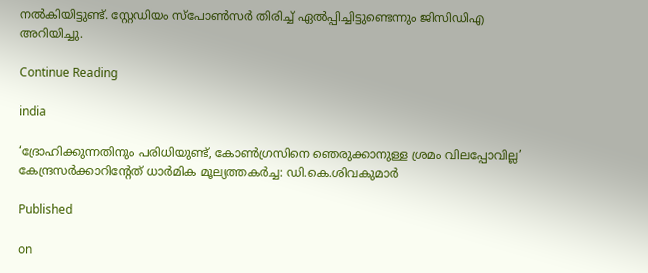നല്‍കിയിട്ടുണ്ട്. സ്റ്റേഡിയം സ്പോൺസർ തിരിച്ച് ഏൽപ്പിച്ചിട്ടുണ്ടെന്നും ജിസിഡിഎ അറിയിച്ചു.

Continue Reading

india

‘ദ്രോഹിക്കുന്നതിനും പരിധിയുണ്ട്, കോണ്‍ഗ്രസിനെ ഞെരുക്കാനുള്ള ശ്രമം വിലപ്പോവില്ല’ കേന്ദ്രസര്‍ക്കാറിന്റേത് ധാര്‍മിക മൂല്യത്തകര്‍ച്ച: ഡി.കെ.ശിവകുമാര്‍

Published

on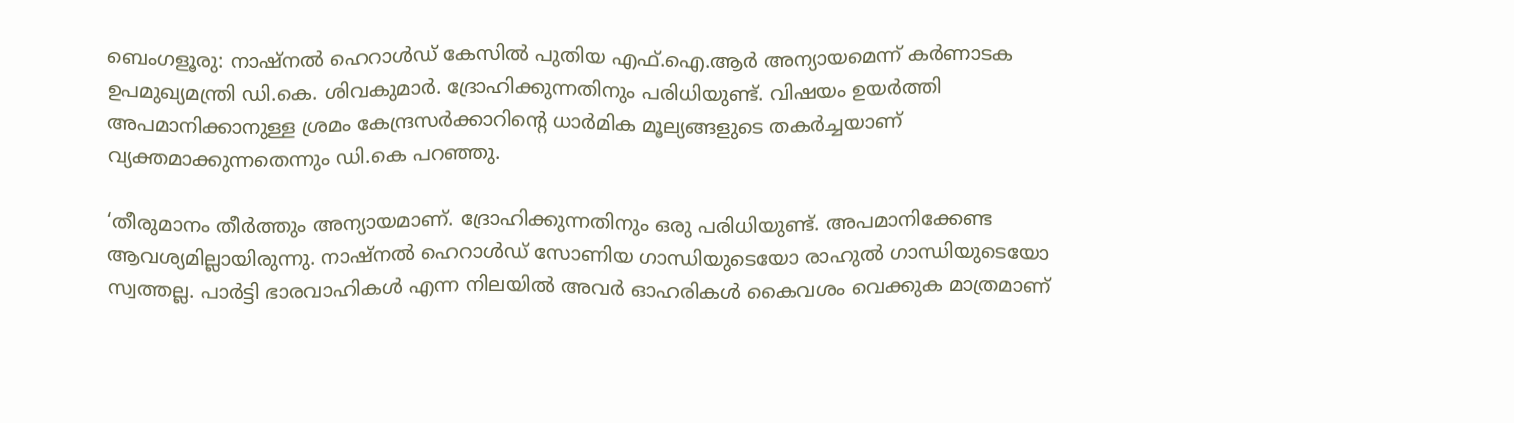ബെംഗളൂരു: നാഷ്നൽ ഹെറാൾഡ് കേസിൽ പുതിയ എഫ്.ഐ.ആർ അന്യായമെന്ന് കർണാടക ഉപമുഖ്യമന്ത്രി ഡി.കെ. ശിവകുമാർ. ദ്രോഹിക്കുന്നതിനും പരിധിയുണ്ട്. വിഷയം ഉയർത്തി അപമാനിക്കാനുള്ള ശ്രമം കേന്ദ്രസർക്കാറിന്റെ ധാർമിക മൂല്യങ്ങളുടെ തകർച്ചയാണ് വ്യക്തമാക്കുന്നതെന്നും ഡി.കെ പറഞ്ഞു.

‘തീരുമാനം തീർത്തും അന്യായമാണ്. ദ്രോഹിക്കുന്നതിനും ഒരു പരിധിയുണ്ട്. അപമാനിക്കേണ്ട ആവശ്യമില്ലായിരുന്നു. നാഷ്നൽ ഹെറാൾഡ് സോണിയ ഗാന്ധിയുടെയോ രാഹുൽ ഗാന്ധിയുടെയോ സ്വത്തല്ല. പാർട്ടി ഭാരവാഹികൾ എന്ന നിലയിൽ അവർ ഓഹരികൾ കൈവശം വെക്കുക മാത്രമാണ്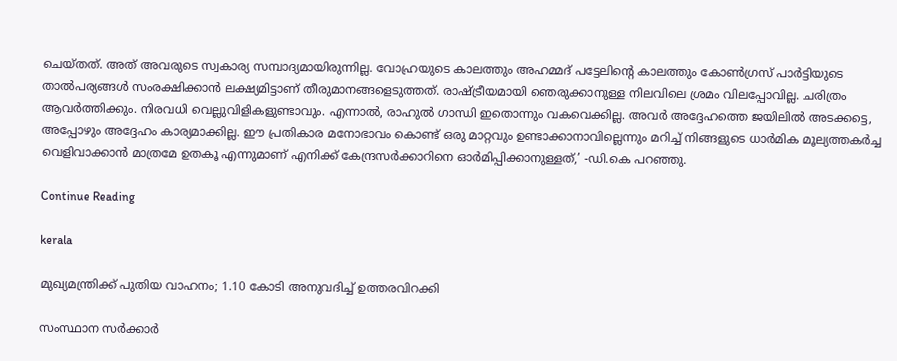ചെയ്തത്. അത് അവരുടെ സ്വകാര്യ സമ്പാദ്യമായിരുന്നില്ല. വോഹ്രയുടെ കാലത്തും അഹമ്മദ് പട്ടേലിന്റെ കാലത്തും കോൺഗ്രസ് പാർട്ടിയുടെ താൽപര്യങ്ങൾ സംരക്ഷിക്കാൻ ലക്ഷ്യമിട്ടാണ് തീരുമാനങ്ങളെടുത്തത്. രാഷ്ട്രീയമായി ഞെരുക്കാനുള്ള നിലവിലെ ശ്രമം വിലപ്പോവില്ല. ചരിത്രം ആവർത്തിക്കും. നിരവധി വെല്ലുവിളികളുണ്ടാവും. എന്നാൽ, രാഹുൽ ഗാന്ധി ഇതൊന്നും വകവെക്കില്ല. അവർ അദ്ദേഹത്തെ ജയിലിൽ അടക്കട്ടെ, അപ്പോഴും അദ്ദേഹം കാര്യമാക്കില്ല. ഈ പ്രതികാര മനോഭാവം കൊണ്ട് ഒരു മാറ്റവും ഉണ്ടാക്കാനാവില്ലെന്നും മറിച്ച് നിങ്ങളുടെ ധാർമിക മൂല്യത്തകർച്ച വെളിവാക്കാൻ മാത്രമേ ഉതകൂ എന്നുമാണ് എനിക്ക് കേന്ദ്രസർക്കാറിനെ ഓർമിപ്പിക്കാനുള്ളത്,’ -ഡി.കെ പറഞ്ഞു.

Continue Reading

kerala

മുഖ്യമന്ത്രിക്ക് പുതിയ വാഹനം; 1.10 കോടി അനുവദിച്ച് ഉത്തരവിറക്കി

സംസ്ഥാന സർക്കാർ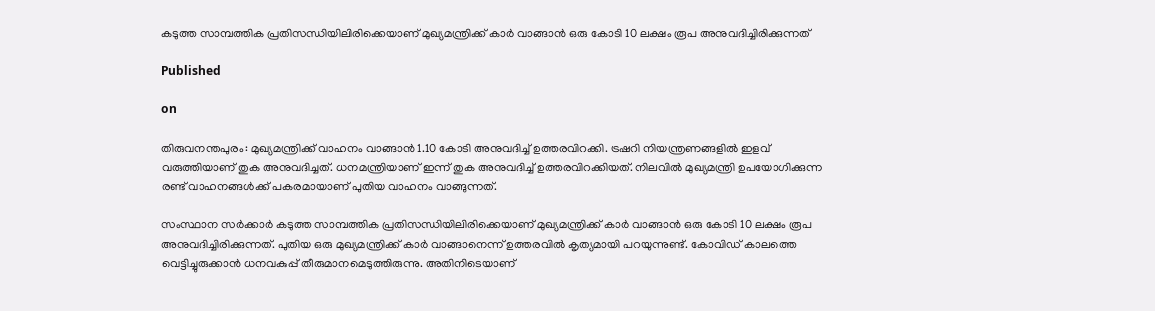കടുത്ത സാമ്പത്തിക പ്രതിസന്ധിയിലിരിക്കെയാണ് മുഖ്യമന്ത്രിക്ക് കാ‍ർ വാങ്ങാൻ ഒരു കോടി 10 ലക്ഷം രൂപ അനുവദിച്ചിരിക്കുന്നത്

Published

on

തിരുവനന്തപുരം: മുഖ്യമന്ത്രിക്ക് വാഹനം വാങ്ങാൻ 1.10 കോടി അനുവദിച്ച് ഉത്തരവിറക്കി. ട്രഷറി നിയന്ത്രണങ്ങളിൽ ഇളവ് വരുത്തിയാണ് തുക അനുവദിച്ചത്. ധനമന്ത്രിയാണ് ഇന്ന് തുക അനുവദിച്ച് ഉത്തരവിറക്കിയത്. നിലവിൽ മുഖ്യമന്ത്രി ഉപയോഗിക്കുന്ന രണ്ട് വാഹനങ്ങൾക്ക് പകരമായാണ് പുതിയ വാഹനം വാങ്ങുന്നത്.

സംസ്ഥാന സർക്കാർ കടുത്ത സാമ്പത്തിക പ്രതിസന്ധിയിലിരിക്കെയാണ് മുഖ്യമന്ത്രിക്ക് കാ‍ർ വാങ്ങാൻ ഒരു കോടി 10 ലക്ഷം രൂപ അനുവദിച്ചിരിക്കുന്നത്. പുതിയ ഒരു മുഖ്യമന്ത്രിക്ക് കാർ വാങ്ങാനെന്ന് ഉത്തരവിൽ കൃത്യമായി പറയുന്നുണ്ട്. കോവിഡ് കാലത്തെ വെട്ടിച്ചുരുക്കാൻ ധനവകുപ്പ് തീരുമാനമെടുത്തിരുന്നു. അതിനിടെയാണ്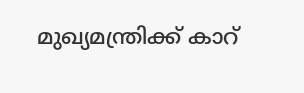മുഖ്യമന്ത്രിക്ക് കാറ്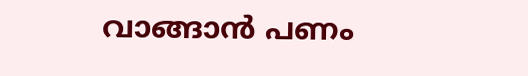വാങ്ങാൻ പണം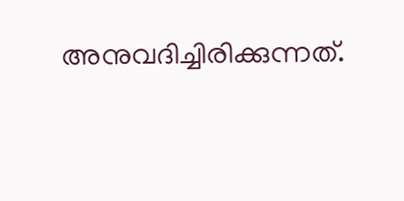അനുവദിച്ചിരിക്കുന്നത്.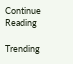Continue Reading

Trending